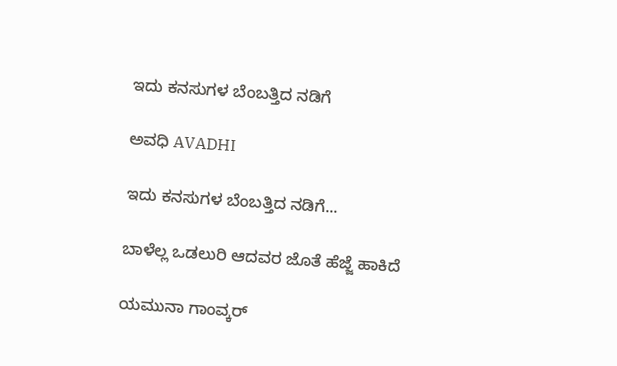ಇದು ಕನಸುಗಳ ಬೆಂಬತ್ತಿದ ನಡಿಗೆ‍

ಅವಧಿ AVADHI

ಇದು ಕನಸುಗಳ ಬೆಂಬತ್ತಿದ ನಡಿಗೆ...

ಬಾಳೆಲ್ಲ ಒಡಲುರಿ ಆದವರ ಜೊತೆ ಹೆಜ್ಜೆ ಹಾಕಿದೆ

ಯಮುನಾ ಗಾಂವ್ಕರ್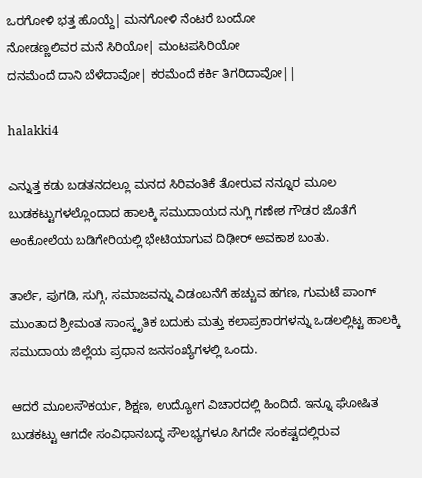ಒರಗೋಳಿ ಭತ್ತ ಹೊಯ್ದೆ| ಮನಗೋಳಿ ನೆಂಟರೆ ಬಂದೋ
ನೋಡಣ್ಣಲಿವರ ಮನೆ ಸಿರಿಯೋ| ಮಂಟಪಸಿರಿಯೋ
ದನಮೆಂದೆ ದಾನಿ ಬೆಳೆದಾವೋ| ಕರಮೆಂದೆ ಕರ್ಕಿ ತಿಗರಿದಾವೋ||

halakki4

ಎನ್ನುತ್ತ ಕಡು ಬಡತನದಲ್ಲೂ ಮನದ ಸಿರಿವಂತಿಕೆ ತೋರುವ ನನ್ನೂರ ಮೂಲ ಬುಡಕಟ್ಟುಗಳಲ್ಲೊಂದಾದ ಹಾಲಕ್ಕಿ ಸಮುದಾಯದ ನುಗ್ಲಿ ಗಣೇಶ ಗೌಡರ ಜೊತೆಗೆ ಅಂಕೋಲೆಯ ಬಡಿಗೇರಿಯಲ್ಲಿ ಭೇಟಿಯಾಗುವ ದಿಢೀರ್ ಅವಕಾಶ ಬಂತು.

ತಾರ್ಲೆ, ಪುಗಡಿ, ಸುಗ್ಗಿ, ಸಮಾಜವನ್ನು ವಿಡಂಬನೆಗೆ ಹಚ್ಚುವ ಹಗಣ, ಗುಮಟೆ ಪಾಂಗ್ ಮುಂತಾದ ಶ್ರೀಮಂತ ಸಾಂಸ್ಕೃತಿಕ ಬದುಕು ಮತ್ತು ಕಲಾಪ್ರಕಾರಗಳನ್ನು ಒಡಲಲ್ಲಿಟ್ಟ ಹಾಲಕ್ಕಿ ಸಮುದಾಯ ಜಿಲ್ಲೆಯ ಪ್ರಧಾನ ಜನಸಂಖ್ಯೆಗಳಲ್ಲಿ ಒಂದು.

ಆದರೆ ಮೂಲಸೌಕರ್ಯ, ಶಿಕ್ಷಣ, ಉದ್ಯೋಗ ವಿಚಾರದಲ್ಲಿ ಹಿಂದಿದೆ. ಇನ್ನೂ ಘೋಷಿತ ಬುಡಕಟ್ಟು ಆಗದೇ ಸಂವಿಧಾನಬದ್ಧ ಸೌಲಭ್ಯಗಳೂ ಸಿಗದೇ ಸಂಕಷ್ಟದಲ್ಲಿರುವ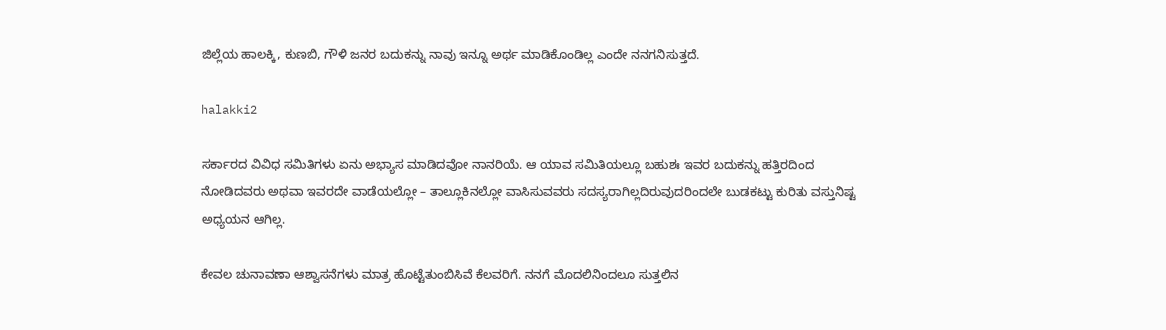ಜಿಲ್ಲೆಯ ಹಾಲಕ್ಕಿ, ಕುಣಬಿ, ಗೌಳಿ ಜನರ ಬದುಕನ್ನು ನಾವು ಇನ್ನೂ ಅರ್ಥ ಮಾಡಿಕೊಂಡಿಲ್ಲ ಎಂದೇ ನನಗನಿಸುತ್ತದೆ.

halakki2

ಸರ್ಕಾರದ ವಿವಿಧ ಸಮಿತಿಗಳು ಏನು ಅಭ್ಯಾಸ ಮಾಡಿದವೋ ನಾನರಿಯೆ. ಆ ಯಾವ ಸಮಿತಿಯಲ್ಲೂ ಬಹುಶಃ ಇವರ ಬದುಕನ್ನು ಹತ್ತಿರದಿಂದ ನೋಡಿದವರು ಅಥವಾ ಇವರದೇ ವಾಡೆಯಲ್ಲೋ – ತಾಲ್ಲೂಕಿನಲ್ಲೋ ವಾಸಿಸುವವರು ಸದಸ್ಯರಾಗಿಲ್ಲದಿರುವುದರಿಂದಲೇ ಬುಡಕಟ್ಟು ಕುರಿತು ವಸ್ತುನಿಷ್ಟ ಅಧ್ಯಯನ ಆಗಿಲ್ಲ.

ಕೇವಲ ಚುನಾವಣಾ ಆಶ್ವಾಸನೆಗಳು ಮಾತ್ರ ಹೊಟ್ಟೆತುಂಬಿಸಿವೆ ಕೆಲವರಿಗೆ. ನನಗೆ ಮೊದಲಿನಿಂದಲೂ ಸುತ್ತಲಿನ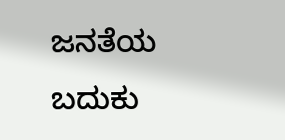ಜನತೆಯ ಬದುಕು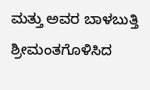ಮತ್ತು ಅವರ ಬಾಳಬುತ್ತಿ ಶ್ರೀಮಂತಗೊಳಿಸಿದ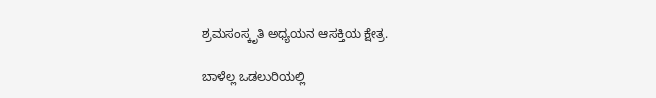ಶ್ರಮಸಂಸ್ಕೃತಿ ಅಧ್ಯಯನ ಆಸಕ್ತಿಯ ಕ್ಷೇತ್ರ.

ಬಾಳೆಲ್ಲ ಒಡಲುರಿಯಲ್ಲಿ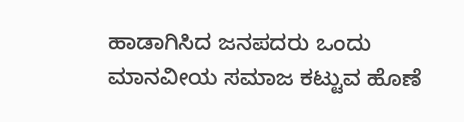ಹಾಡಾಗಿಸಿದ ಜನಪದರು ಒಂದು ಮಾನವೀಯ ಸಮಾಜ ಕಟ್ಟುವ ಹೊಣೆ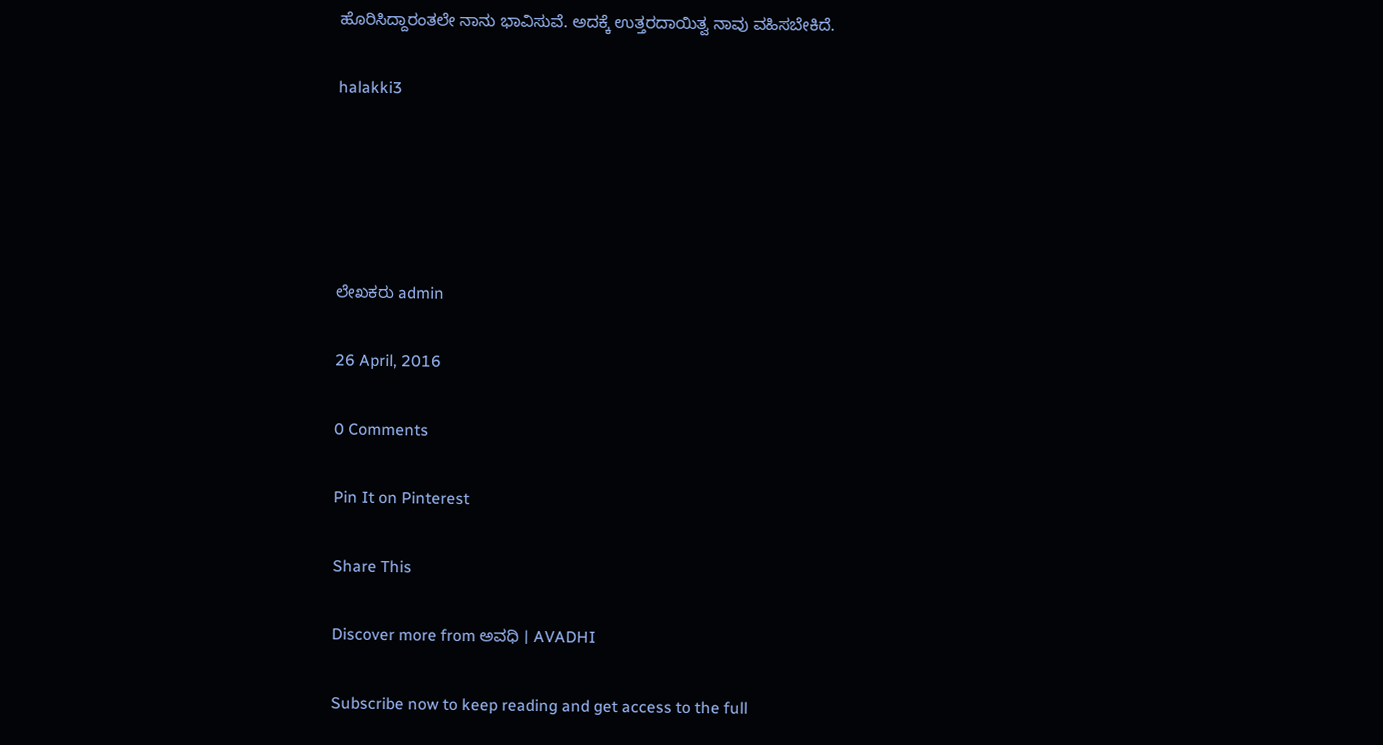ಹೊರಿಸಿದ್ದಾರಂತಲೇ ನಾನು ಭಾವಿಸುವೆ. ಅದಕ್ಕೆ ಉತ್ತರದಾಯಿತ್ವ ನಾವು ವಹಿಸಬೇಕಿದೆ.

halakki3





ಲೇಖಕರು admin

26 April, 2016

0 Comments

Pin It on Pinterest

Share This

Discover more from ಅವಧಿ । AVADHI

Subscribe now to keep reading and get access to the full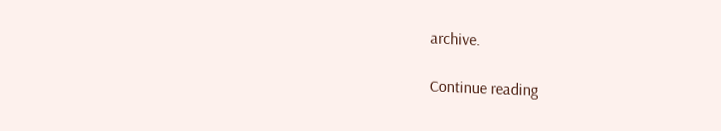archive.

Continue reading